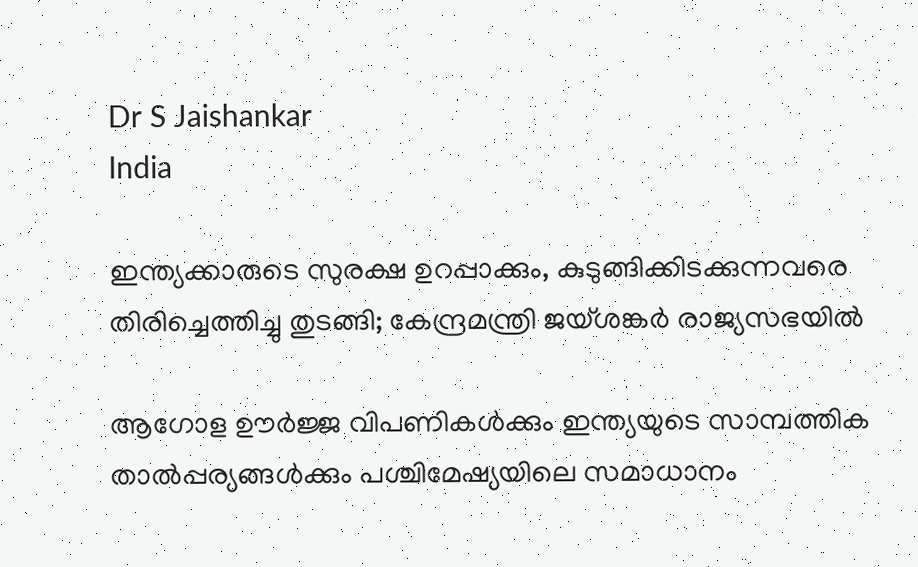Dr S Jaishankar
India

ഇന്ത്യക്കാരുടെ സുരക്ഷ ഉറപ്പാക്കും, കുടുങ്ങിക്കിടക്കുന്നവരെ തിരിച്ചെത്തിച്ചു തുടങ്ങി; കേന്ദ്രമന്ത്രി ജയ്ശങ്കര്‍ രാജ്യസഭയില്‍

ആഗോള ഊര്‍ജ്ജ വിപണികള്‍ക്കും ഇന്ത്യയുടെ സാമ്പത്തിക താല്‍പ്പര്യങ്ങള്‍ക്കും പശ്ചിമേഷ്യയിലെ സമാധാനം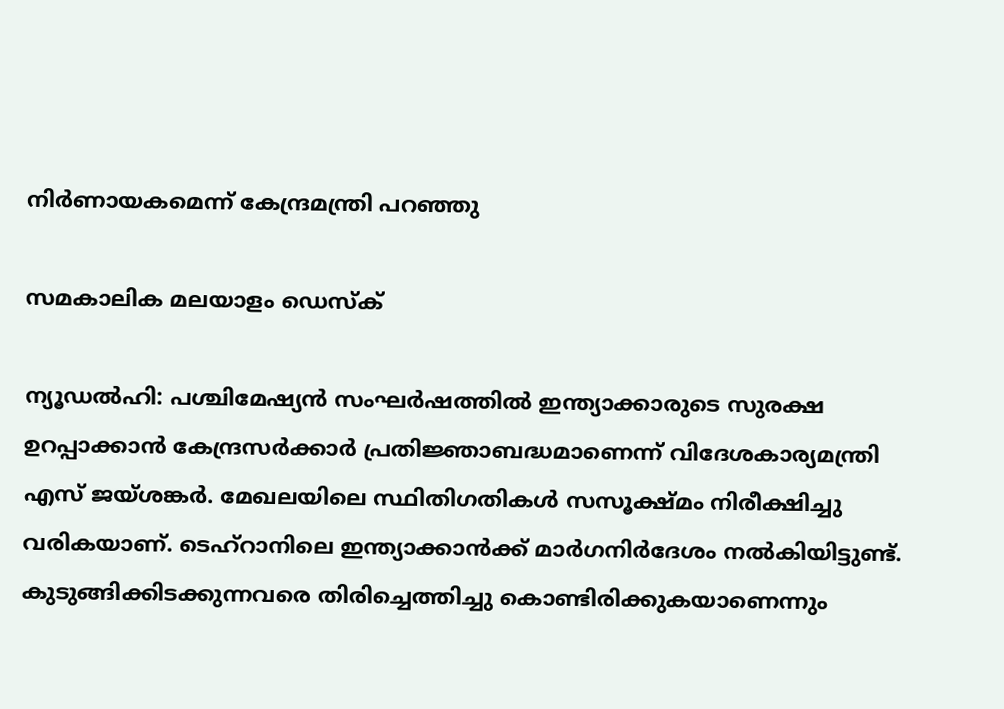നിർണായകമെന്ന് കേന്ദ്രമന്ത്രി പറ‍ഞ്ഞു

സമകാലിക മലയാളം ഡെസ്ക്

ന്യൂഡല്‍ഹി: പശ്ചിമേഷ്യന്‍ സംഘര്‍ഷത്തില്‍ ഇന്ത്യാക്കാരുടെ സുരക്ഷ ഉറപ്പാക്കാന്‍ കേന്ദ്രസര്‍ക്കാര്‍ പ്രതിജ്ഞാബദ്ധമാണെന്ന് വിദേശകാര്യമന്ത്രി എസ് ജയ്ശങ്കര്‍. മേഖലയിലെ സ്ഥിതിഗതികള്‍ സസൂക്ഷ്മം നിരീക്ഷിച്ചു വരികയാണ്. ടെഹ്‌റാനിലെ ഇന്ത്യാക്കാന്‍ക്ക് മാര്‍ഗനിര്‍ദേശം നല്‍കിയിട്ടുണ്ട്. കുടുങ്ങിക്കിടക്കുന്നവരെ തിരിച്ചെത്തിച്ചു കൊണ്ടിരിക്കുകയാണെന്നും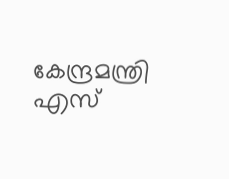കേന്ദ്രമന്ത്രി എസ്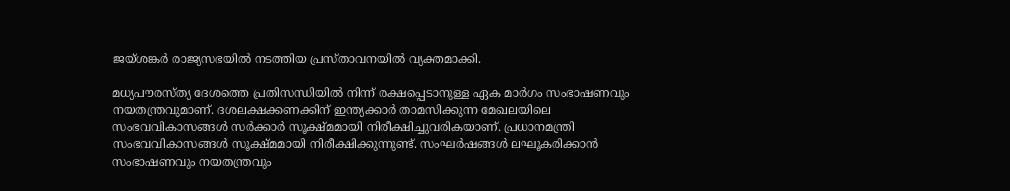ജയ്ശങ്കര്‍ രാജ്യസഭയില്‍ നടത്തിയ പ്രസ്താവനയില്‍ വ്യക്തമാക്കി.

മധ്യപൗരസ്ത്യ ദേശത്തെ പ്രതിസന്ധിയില്‍ നിന്ന് രക്ഷപ്പെടാനുള്ള ഏക മാര്‍ഗം സംഭാഷണവും നയതന്ത്രവുമാണ്. ദശലക്ഷക്കണക്കിന് ഇന്ത്യക്കാര്‍ താമസിക്കുന്ന മേഖലയിലെ സംഭവവികാസങ്ങള്‍ സര്‍ക്കാര്‍ സൂക്ഷ്മമായി നിരീക്ഷിച്ചുവരികയാണ്. പ്രധാനമന്ത്രി സംഭവവികാസങ്ങള്‍ സൂക്ഷ്മമായി നിരീക്ഷിക്കുന്നുണ്ട്. സംഘര്‍ഷങ്ങള്‍ ലഘൂകരിക്കാന്‍ സംഭാഷണവും നയതന്ത്രവും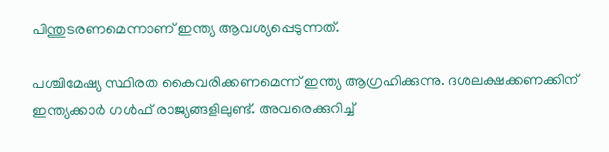പിന്തുടരണമെന്നാണ് ഇന്ത്യ ആവശ്യപ്പെടുന്നത്.

പശ്ചിമേഷ്യ സ്ഥിരത കൈവരിക്കണമെന്ന് ഇന്ത്യ ആഗ്രഹിക്കുന്നു. ദശലക്ഷക്കണക്കിന് ഇന്ത്യക്കാര്‍ ഗള്‍ഫ് രാജ്യങ്ങളിലുണ്ട്. അവരെക്കുറിച്ച്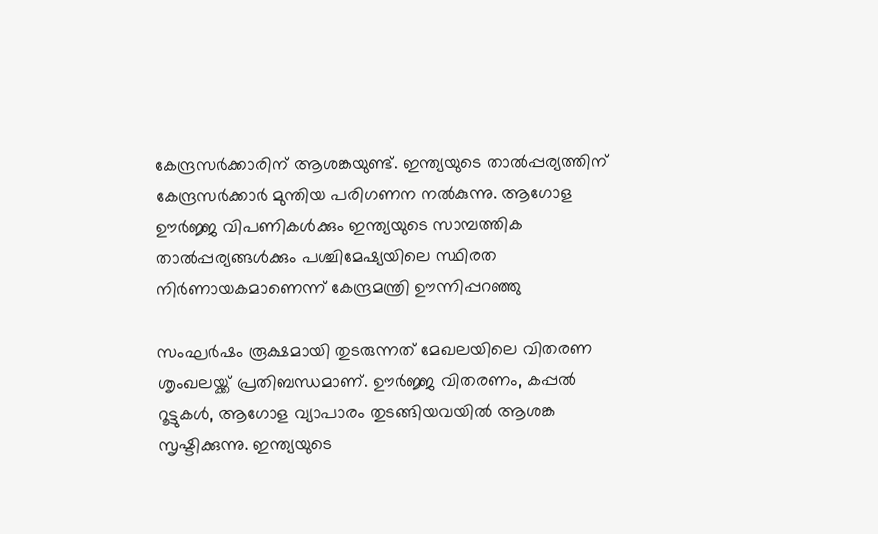കേന്ദ്രസര്‍ക്കാരിന് ആശങ്കയുണ്ട്. ഇന്ത്യയുടെ താല്‍പ്പര്യത്തിന് കേന്ദ്രസര്‍ക്കാര്‍ മുന്തിയ പരിഗണന നല്‍കുന്നു. ആഗോള ഊര്‍ജ്ജ വിപണികള്‍ക്കും ഇന്ത്യയുടെ സാമ്പത്തിക താല്‍പ്പര്യങ്ങള്‍ക്കും പശ്ചിമേഷ്യയിലെ സ്ഥിരത നിര്‍ണായകമാണെന്ന് കേന്ദ്രമന്ത്രി ഊന്നിപ്പറഞ്ഞു

സംഘര്‍ഷം രൂക്ഷമായി തുടരുന്നത് മേഖലയിലെ വിതരണ ശൃംഖലയ്ക്ക് പ്രതിബന്ധമാണ്. ഊര്‍ജ്ജ വിതരണം, കപ്പല്‍ റൂട്ടുകള്‍, ആഗോള വ്യാപാരം തുടങ്ങിയവയില്‍ ആശങ്ക സൃഷ്ടിക്കുന്നു. ഇന്ത്യയുടെ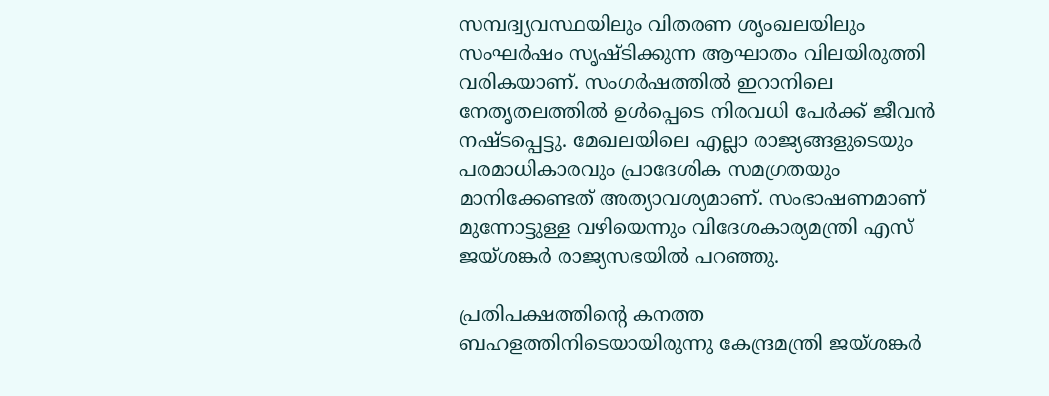സമ്പദ്വ്യവസ്ഥയിലും വിതരണ ശൃംഖലയിലും സംഘര്‍ഷം സൃഷ്ടിക്കുന്ന ആഘാതം വിലയിരുത്തി വരികയാണ്. സംഗര്‍ഷത്തില്‍ ഇറാനിലെ നേതൃതലത്തില്‍ ഉള്‍പ്പെടെ നിരവധി പേര്‍ക്ക് ജീവന്‍ നഷ്ടപ്പെട്ടു. മേഖലയിലെ എല്ലാ രാജ്യങ്ങളുടെയും പരമാധികാരവും പ്രാദേശിക സമഗ്രതയും മാനിക്കേണ്ടത് അത്യാവശ്യമാണ്. സംഭാഷണമാണ് മുന്നോട്ടുള്ള വഴിയെന്നും വിദേശകാര്യമന്ത്രി എസ് ജയ്ശങ്കര്‍ രാജ്യസഭയില്‍ പറഞ്ഞു.

പ്രതിപക്ഷത്തിന്റെ കനത്ത ബഹളത്തിനിടെയായിരുന്നു കേന്ദ്രമന്ത്രി ജയ്ശങ്കര്‍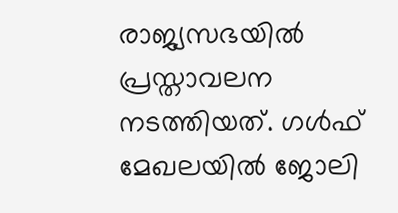രാജ്യസഭയില്‍ പ്രസ്താവലന നടത്തിയത്. ഗള്‍ഫ് മേഖലയില്‍ ജോലി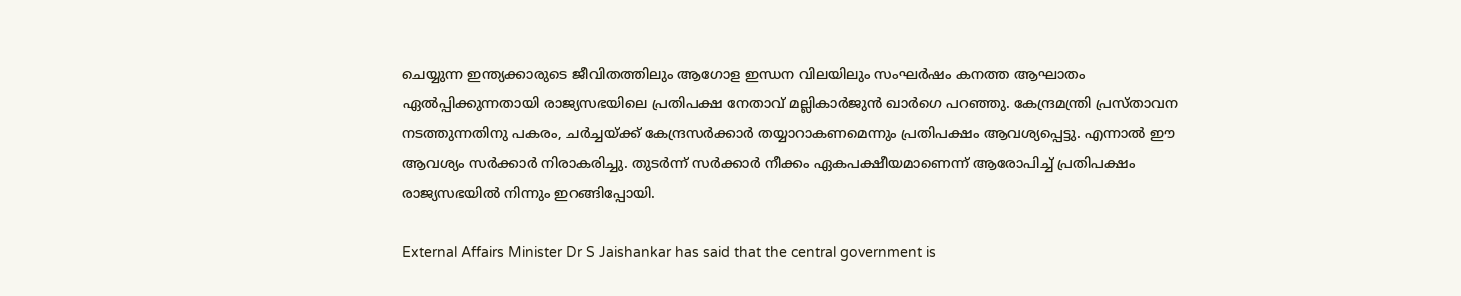ചെയ്യുന്ന ഇന്ത്യക്കാരുടെ ജീവിതത്തിലും ആഗോള ഇന്ധന വിലയിലും സംഘര്‍ഷം കനത്ത ആഘാതം ഏല്‍പ്പിക്കുന്നതായി രാജ്യസഭയിലെ പ്രതിപക്ഷ നേതാവ് മല്ലികാര്‍ജുന്‍ ഖാര്‍ഗെ പറഞ്ഞു. കേന്ദ്രമന്ത്രി പ്രസ്താവന നടത്തുന്നതിനു പകരം, ചര്‍ച്ചയ്ക്ക് കേന്ദ്രസര്‍ക്കാര്‍ തയ്യാറാകണമെന്നും പ്രതിപക്ഷം ആവശ്യപ്പെട്ടു. എന്നാല്‍ ഈ ആവശ്യം സര്‍ക്കാര്‍ നിരാകരിച്ചു. തുടര്‍ന്ന് സര്‍ക്കാര്‍ നീക്കം ഏകപക്ഷീയമാണെന്ന് ആരോപിച്ച് പ്രതിപക്ഷം രാജ്യസഭയില്‍ നിന്നും ഇറങ്ങിപ്പോയി.

External Affairs Minister Dr S Jaishankar has said that the central government is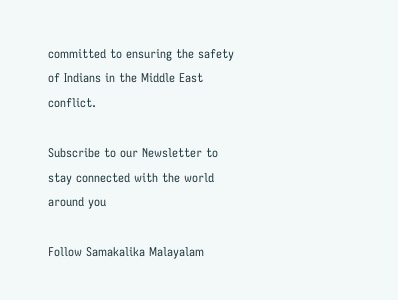committed to ensuring the safety of Indians in the Middle East conflict.

Subscribe to our Newsletter to stay connected with the world around you

Follow Samakalika Malayalam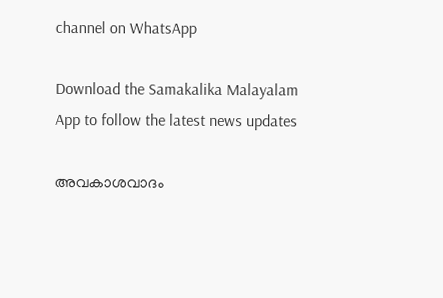channel on WhatsApp

Download the Samakalika Malayalam App to follow the latest news updates

അവകാശവാദം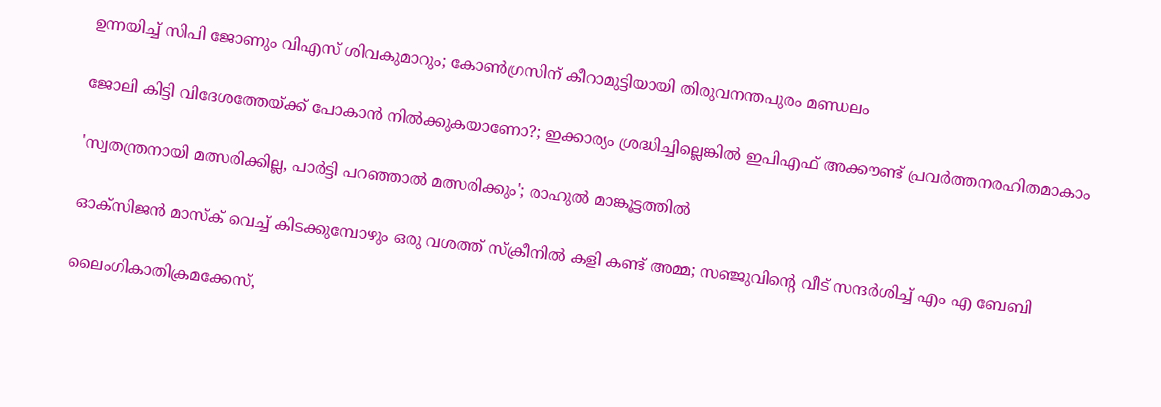ഉന്നയിച്ച് സിപി ജോണും വിഎസ് ശിവകുമാറും; കോണ്‍ഗ്രസിന് കീറാമുട്ടിയായി തിരുവനന്തപുരം മണ്ഡലം

ജോലി കിട്ടി വിദേശത്തേയ്ക്ക് പോകാന്‍ നില്‍ക്കുകയാണോ?; ഇക്കാര്യം ശ്രദ്ധിച്ചില്ലെങ്കില്‍ ഇപിഎഫ് അക്കൗണ്ട് പ്രവര്‍ത്തനരഹിതമാകാം

'സ്വതന്ത്രനായി മത്സരിക്കില്ല, പാര്‍ട്ടി പറഞ്ഞാല്‍ മത്സരിക്കും'; രാഹുല്‍ മാങ്കൂട്ടത്തില്‍

ഓക്‌സിജന്‍ മാസ്‌ക് വെച്ച് കിടക്കുമ്പോഴും ഒരു വശത്ത് സ്‌ക്രീനില്‍ കളി കണ്ട് അമ്മ; സഞ്ജുവിന്റെ വീട് സന്ദര്‍ശിച്ച് എം എ ബേബി

ലൈംഗികാതിക്രമക്കേസ്,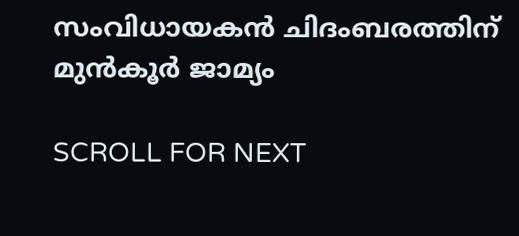സംവിധായകന്‍ ചിദംബരത്തിന് മുന്‍കൂര്‍ ജാമ്യം

SCROLL FOR NEXT